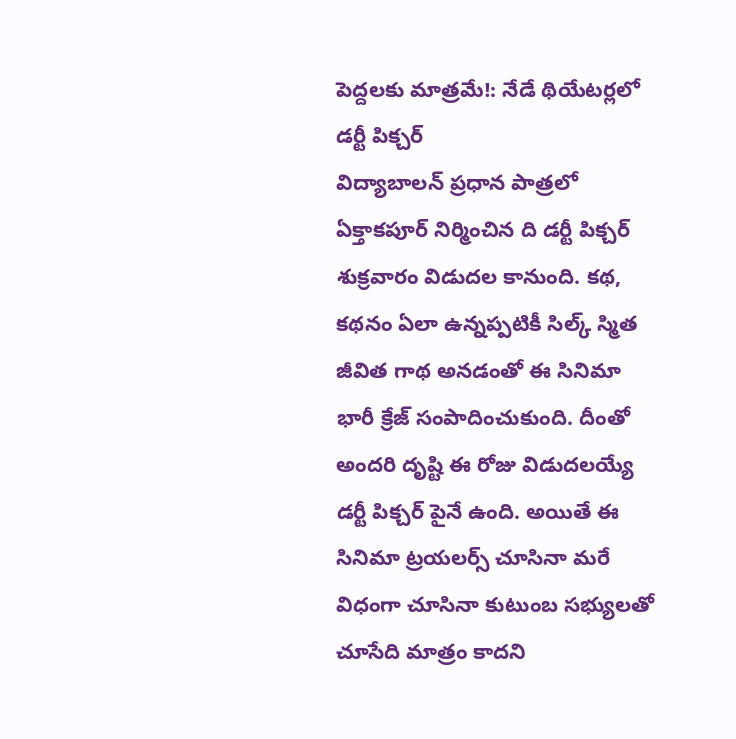పెద్దలకు మాత్రమే!: నేడే థియేటర్లలో డర్టీ పిక్చర్
విద్యాబాలన్ ప్రధాన పాత్రలో ఏక్తాకపూర్ నిర్మించిన ది డర్టీ పిక్చర్ శుక్రవారం విడుదల కానుంది. కథ, కథనం ఏలా ఉన్నప్పటికీ సిల్క్ స్మిత జీవిత గాథ అనడంతో ఈ సినిమా భారీ క్రేజ్ సంపాదించుకుంది. దీంతో అందరి దృష్టి ఈ రోజు విడుదలయ్యే డర్టీ పిక్చర్ పైనే ఉంది. అయితే ఈ సినిమా ట్రయలర్స్ చూసినా మరే విధంగా చూసినా కుటుంబ సభ్యులతో చూసేది మాత్రం కాదని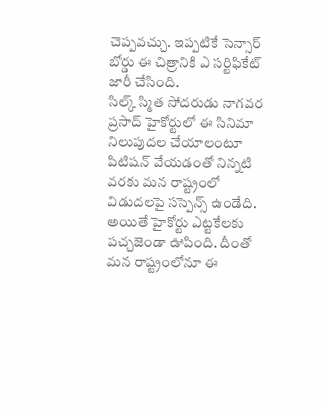చెప్పవచ్చు. ఇప్పటికే సెన్సార్ బోర్డు ఈ చిత్రానికి ఎ సర్టిఫికేట్ జారీ చేసింది.
సిల్క్ స్మిత సోదరుడు నాగవర ప్రసాద్ హైకోర్టులో ఈ సినిమా నిలుపుదల చేయాలంటూ పిటిషన్ వేయడంతో నిన్నటి వరకు మన రాష్ట్రంలో విడుదలపై సస్పెన్స్ ఉండేది. అయితే హైకోర్టు ఎట్టకేలకు పచ్చజెండా ఊపింది. దీంతో మన రాష్ట్రంలోనూ ఈ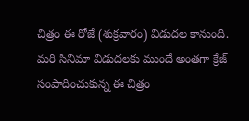చిత్రం ఈ రోజే (శుక్రవారం) విడుదల కానుంది. మరి సినిమా విడుదలకు ముందే అంతగా క్రేజ్ సంపాదించుకున్న ఈ చిత్రం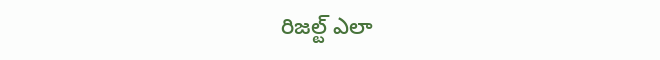రిజల్ట్ ఎలా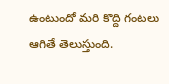ఉంటుందో మరి కొద్ది గంటలు ఆగితే తెలుస్తుంది.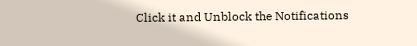Click it and Unblock the Notifications